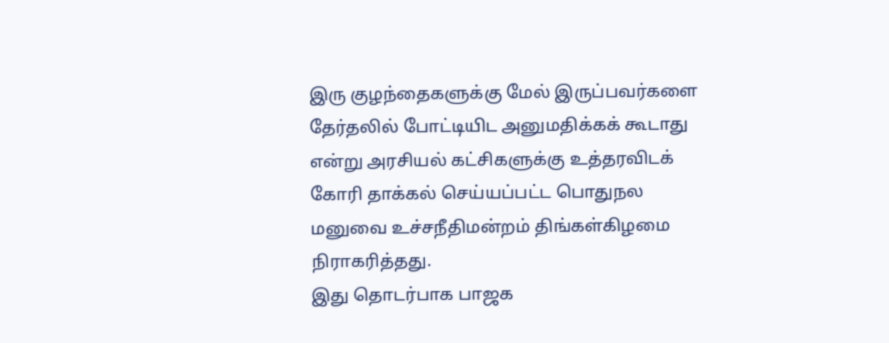இரு குழந்தைகளுக்கு மேல் இருப்பவர்களை தேர்தலில் போட்டியிட அனுமதிக்கக் கூடாது என்று அரசியல் கட்சிகளுக்கு உத்தரவிடக் கோரி தாக்கல் செய்யப்பட்ட பொதுநல மனுவை உச்சநீதிமன்றம் திங்கள்கிழமை நிராகரித்தது.
இது தொடர்பாக பாஜக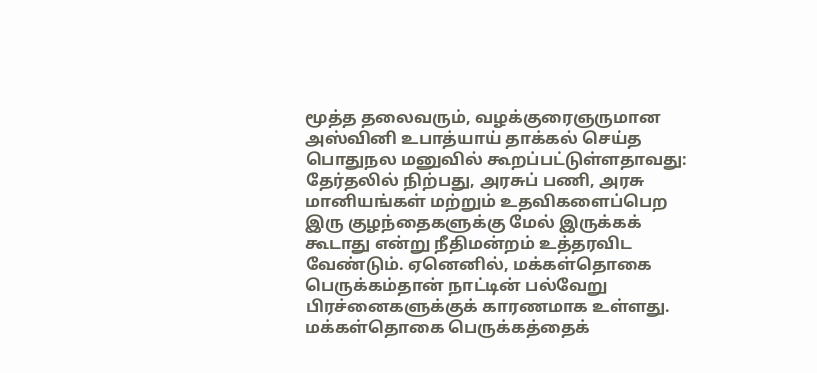மூத்த தலைவரும், வழக்குரைஞருமான அஸ்வினி உபாத்யாய் தாக்கல் செய்த பொதுநல மனுவில் கூறப்பட்டுள்ளதாவது:
தேர்தலில் நிற்பது, அரசுப் பணி, அரசு மானியங்கள் மற்றும் உதவிகளைப்பெற இரு குழந்தைகளுக்கு மேல் இருக்கக் கூடாது என்று நீதிமன்றம் உத்தரவிட வேண்டும். ஏனெனில், மக்கள்தொகை பெருக்கம்தான் நாட்டின் பல்வேறு பிரச்னைகளுக்குக் காரணமாக உள்ளது.
மக்கள்தொகை பெருக்கத்தைக்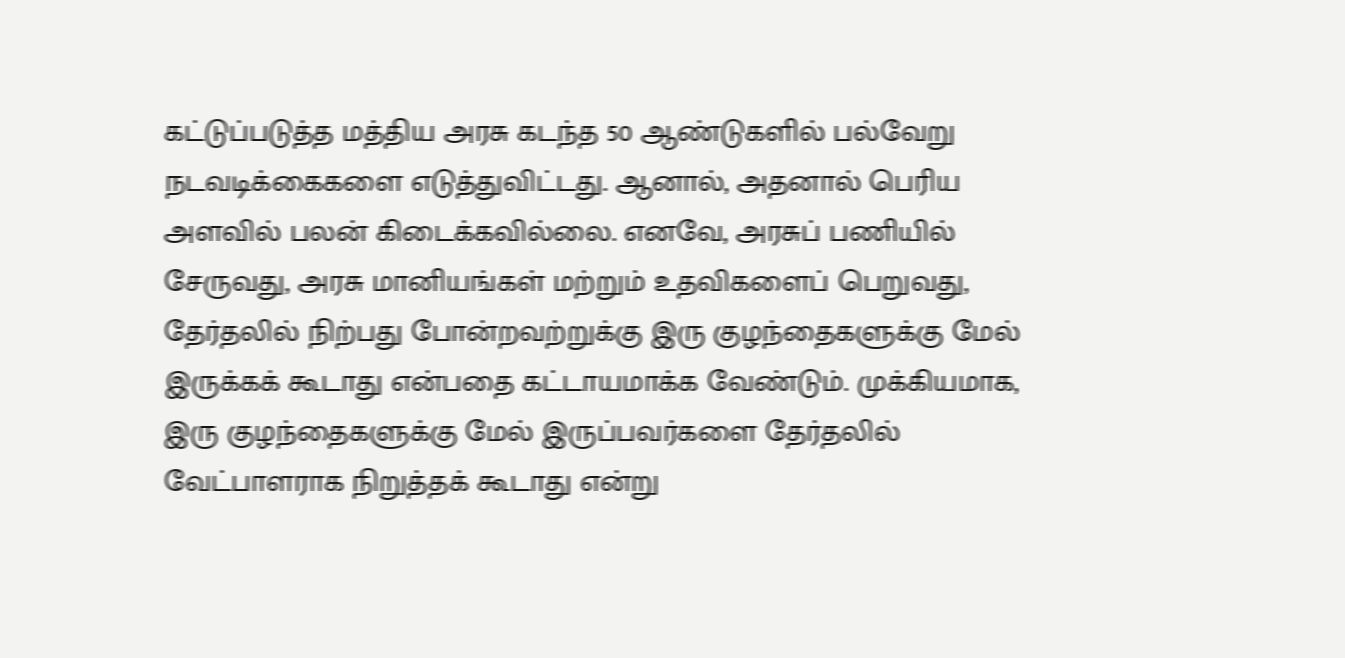கட்டுப்படுத்த மத்திய அரசு கடந்த 50 ஆண்டுகளில் பல்வேறு நடவடிக்கைகளை எடுத்துவிட்டது. ஆனால், அதனால் பெரிய அளவில் பலன் கிடைக்கவில்லை. எனவே, அரசுப் பணியில் சேருவது, அரசு மானியங்கள் மற்றும் உதவிகளைப் பெறுவது, தேர்தலில் நிற்பது போன்றவற்றுக்கு இரு குழந்தைகளுக்கு மேல் இருக்கக் கூடாது என்பதை கட்டாயமாக்க வேண்டும். முக்கியமாக, இரு குழந்தைகளுக்கு மேல் இருப்பவர்களை தேர்தலில் வேட்பாளராக நிறுத்தக் கூடாது என்று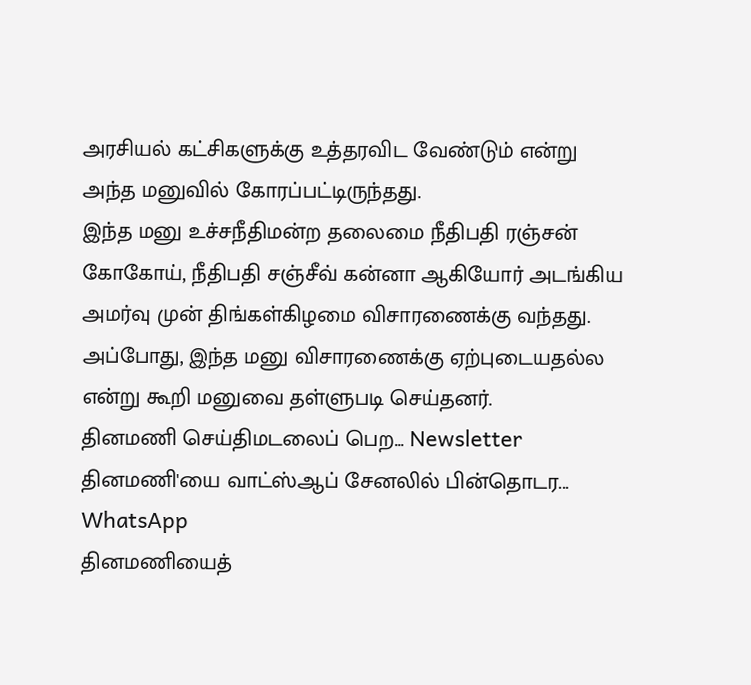அரசியல் கட்சிகளுக்கு உத்தரவிட வேண்டும் என்று அந்த மனுவில் கோரப்பட்டிருந்தது.
இந்த மனு உச்சநீதிமன்ற தலைமை நீதிபதி ரஞ்சன் கோகோய், நீதிபதி சஞ்சீவ் கன்னா ஆகியோர் அடங்கிய அமர்வு முன் திங்கள்கிழமை விசாரணைக்கு வந்தது. அப்போது, இந்த மனு விசாரணைக்கு ஏற்புடையதல்ல என்று கூறி மனுவை தள்ளுபடி செய்தனர்.
தினமணி செய்திமடலைப் பெற... Newsletter
தினமணி'யை வாட்ஸ்ஆப் சேனலில் பின்தொடர... WhatsApp
தினமணியைத்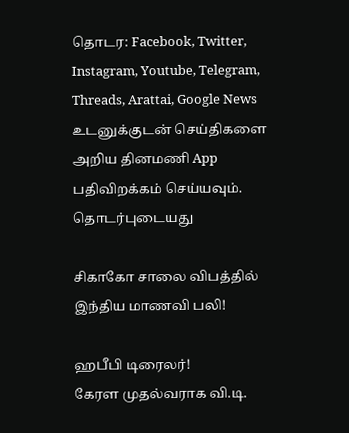தொடர: Facebook, Twitter, Instagram, Youtube, Telegram, Threads, Arattai, Google News
உடனுக்குடன் செய்திகளை அறிய தினமணி App பதிவிறக்கம் செய்யவும்.
தொடர்புடையது

சிகாகோ சாலை விபத்தில் இந்திய மாணவி பலி!

ஹபீபி டிரைலர்!
கேரள முதல்வராக வி.டி.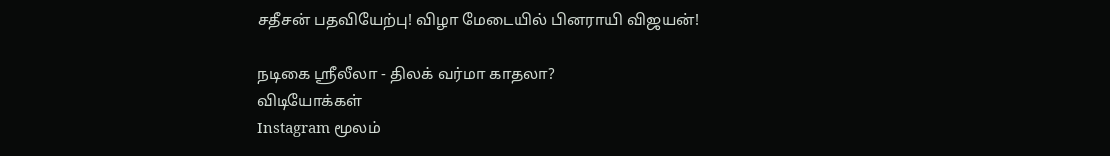சதீசன் பதவியேற்பு! விழா மேடையில் பினராயி விஜயன்!

நடிகை ஸ்ரீலீலா - திலக் வர்மா காதலா?
விடியோக்கள்
Instagram மூலம்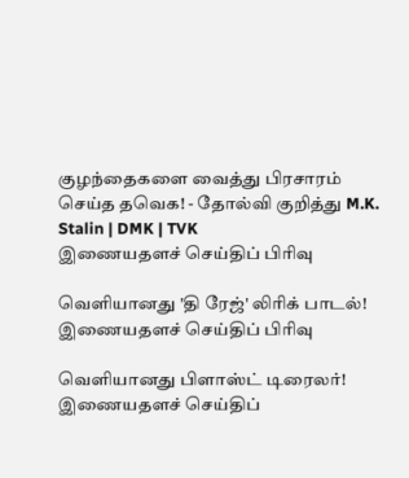குழந்தைகளை வைத்து பிரசாரம் செய்த தவெக! - தோல்வி குறித்து M.K. Stalin | DMK | TVK
இணையதளச் செய்திப் பிரிவு

வெளியானது 'தி ரேஜ்' லிரிக் பாடல்!
இணையதளச் செய்திப் பிரிவு

வெளியானது பிளாஸ்ட் டிரைலர்!
இணையதளச் செய்திப்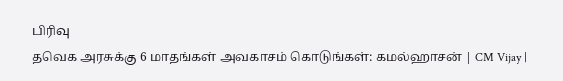பிரிவு
தவெக அரசுக்கு 6 மாதங்கள் அவகாசம் கொடுங்கள்: கமல்ஹாசன் | CM Vijay |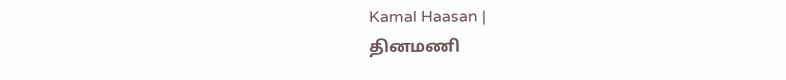Kamal Haasan |
தினமணி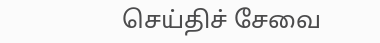செய்திச் சேவை